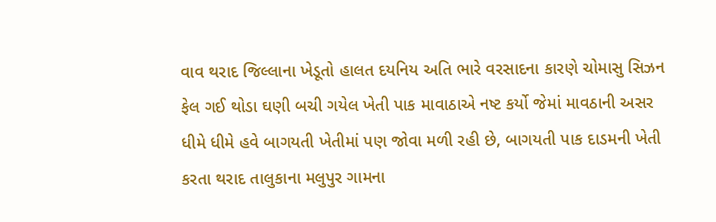વાવ થરાદ જિલ્લાના ખેડૂતો હાલત દયનિય અતિ ભારે વરસાદના કારણે ચોમાસુ સિઝન ફેલ ગઈ થોડા ઘણી બચી ગયેલ ખેતી પાક માવાઠાએ નષ્ટ કર્યો જેમાં માવઠાની અસર ધીમે ધીમે હવે બાગયતી ખેતીમાં પણ જોવા મળી રહી છે, બાગયતી પાક દાડમની ખેતી કરતા થરાદ તાલુકાના મલુપુર ગામના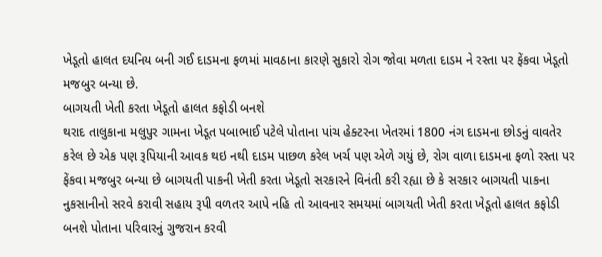ખેડૂતો હાલત દયનિય બની ગઈ દાડમના ફળમાં માવઠાના કારણે સુકારો રોગ જોવા મળતા દાડમ ને રસ્તા પર ફેંકવા ખેડૂતો મજબુર બન્યા છે.
બાગયતી ખેતી કરતા ખેડૂતો હાલત કફોડી બનશે
થરાદ તાલુકાના મલુપુર ગામના ખેડૂત પબાભાઈ પટેલે પોતાના પાંચ હેક્ટરના ખેતરમાં 1800 નંગ દાડમના છોડનું વાવતેર કરેલ છે એક પણ રૂપિયાની આવક થઇ નથી દાડમ પાછળ કરેલ ખર્ચ પણ એળે ગયું છે, રોગ વાળા દાડમના ફળો રસ્તા પર ફેંકવા મજબુર બન્યા છે બાગયતી પાકની ખેતી કરતા ખેડૂતો સરકારને વિનંતી કરી રહ્યા છે કે સરકાર બાગયતી પાકના નુકસાનીનો સરવે કરાવી સહાય રૂપી વળતર આપે નહિ તો આવનાર સમયમાં બાગયતી ખેતી કરતા ખેડૂતો હાલત કફોડી બનશે પોતાના પરિવારનું ગુજરાન કરવી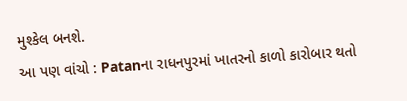મુશ્કેલ બનશે.
આ પણ વાંચો : Patanના રાધનપુરમાં ખાતરનો કાળો કારોબાર થતો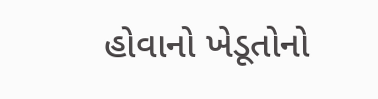હોવાનો ખેડૂતોનો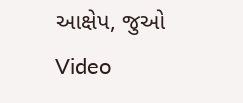આક્ષેપ, જુઓ Video